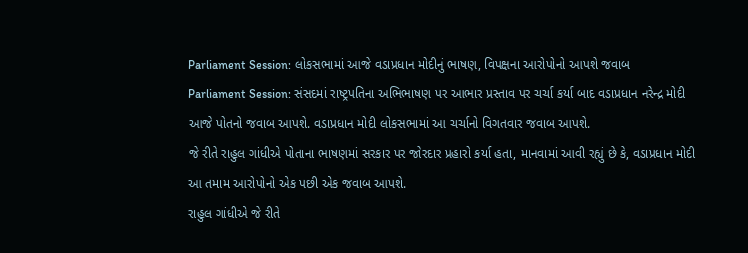Parliament Session: લોકસભામાં આજે વડાપ્રધાન મોદીનું ભાષણ, વિપક્ષના આરોપોનો આપશે જવાબ
Parliament Session: સંસદમાં રાષ્ટ્રપતિના અભિભાષણ પર આભાર પ્રસ્તાવ પર ચર્ચા કર્યા બાદ વડાપ્રધાન નરેન્દ્ર મોદી આજે પોતનો જવાબ આપશે. વડાપ્રધાન મોદી લોકસભામાં આ ચર્ચાનો વિગતવાર જવાબ આપશે.
જે રીતે રાહુલ ગાંધીએ પોતાના ભાષણમાં સરકાર પર જોરદાર પ્રહારો કર્યા હતા, માનવામાં આવી રહ્યું છે કે, વડાપ્રધાન મોદી આ તમામ આરોપોનો એક પછી એક જવાબ આપશે.
રાહુલ ગાંધીએ જે રીતે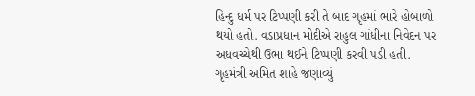હિન્દુ ધર્મ પર ટિપ્પણી કરી તે બાદ ગૃહમાં ભારે હોબાળો થયો હતો. વડાપ્રધાન મોદીએ રાહુલ ગાંધીના નિવેદન પર અધવચ્ચેથી ઉભા થઈને ટિપ્પણી કરવી પડી હતી. ગૃહમંત્રી અમિત શાહે જણાવ્યું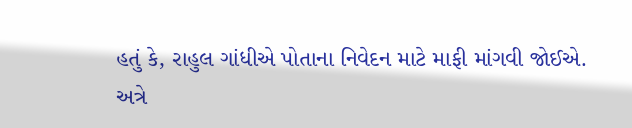હતું કે, રાહુલ ગાંધીએ પોતાના નિવેદન માટે માફી માંગવી જોઈએ.
અત્રે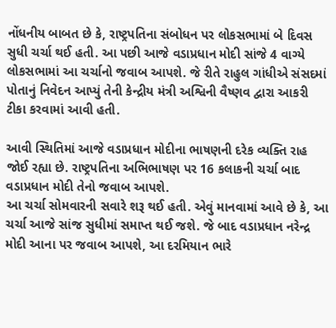નોંધનીય બાબત છે કે, રાષ્ટ્રપતિના સંબોધન પર લોકસભામાં બે દિવસ સુધી ચર્ચા થઈ હતી. આ પછી આજે વડાપ્રધાન મોદી સાંજે 4 વાગ્યે લોકસભામાં આ ચર્ચાનો જવાબ આપશે. જે રીતે રાહુલ ગાંધીએ સંસદમાં પોતાનું નિવેદન આપ્યું તેની કેન્દ્રીય મંત્રી અશ્વિની વૈષ્ણવ દ્વારા આકરી ટીકા કરવામાં આવી હતી.

આવી સ્થિતિમાં આજે વડાપ્રધાન મોદીના ભાષણની દરેક વ્યક્તિ રાહ જોઈ રહ્યા છે. રાષ્ટ્રપતિના અભિભાષણ પર 16 કલાકની ચર્ચા બાદ વડાપ્રધાન મોદી તેનો જવાબ આપશે.
આ ચર્ચા સોમવારની સવારે શરૂ થઈ હતી. એવું માનવામાં આવે છે કે, આ ચર્ચા આજે સાંજ સુધીમાં સમાપ્ત થઈ જશે. જે બાદ વડાપ્રધાન નરેન્દ્ર મોદી આના પર જવાબ આપશે, આ દરમિયાન ભારે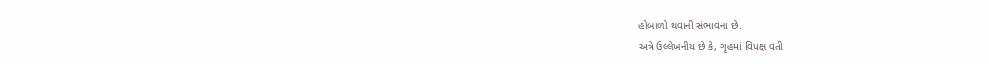હોબાળો થવાની સંભાવના છે.
અત્રે ઉલ્લેખનીય છે કે, ગૃહમાં વિપક્ષ વતી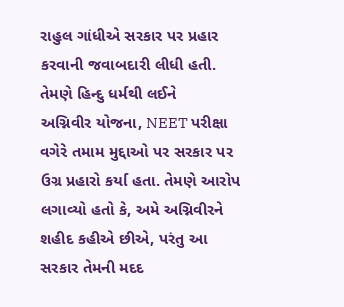રાહુલ ગાંધીએ સરકાર પર પ્રહાર કરવાની જવાબદારી લીધી હતી. તેમણે હિન્દુ ધર્મથી લઈને
અગ્નિવીર યોજના, NEET પરીક્ષા વગેરે તમામ મુદ્દાઓ પર સરકાર પર ઉગ્ર પ્રહારો કર્યા હતા. તેમણે આરોપ લગાવ્યો હતો કે, અમે અગ્નિવીરને શહીદ કહીએ છીએ, પરંતુ આ સરકાર તેમની મદદ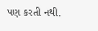પણ કરતી નથી.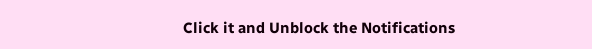Click it and Unblock the Notifications